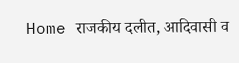Home राजकीय दलीत, आदिवासी व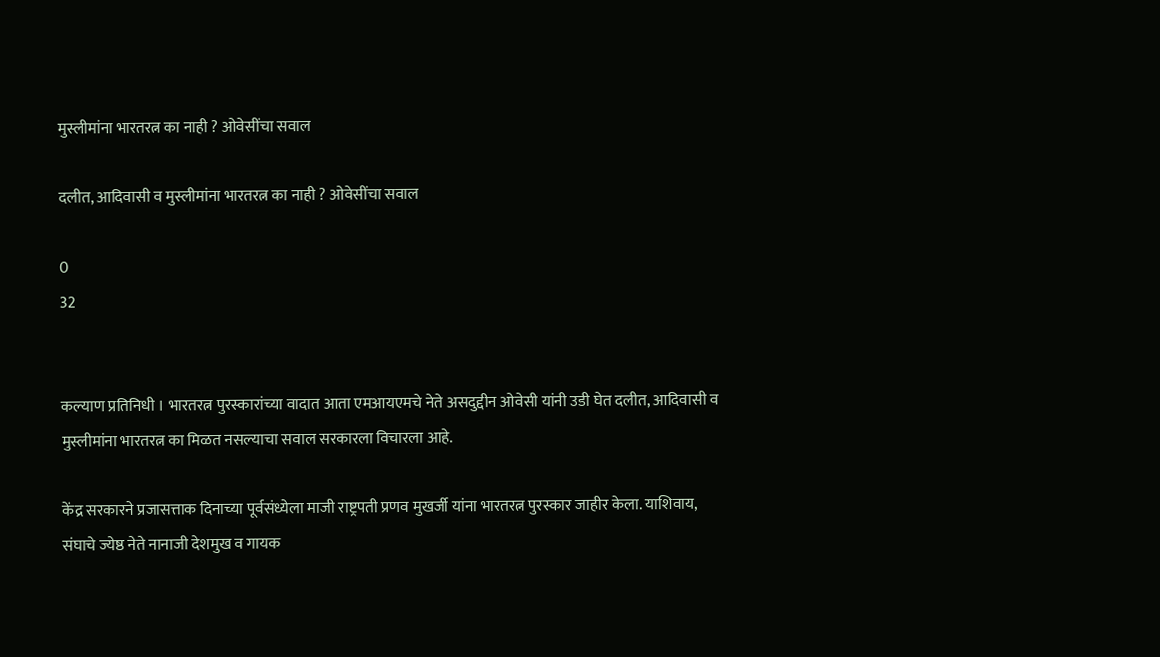मुस्लीमांना भारतरत्न का नाही ? ओवेसींचा सवाल

दलीत, आदिवासी व मुस्लीमांना भारतरत्न का नाही ? ओवेसींचा सवाल

0
32


कल्याण प्रतिनिधी । भारतरत्न पुरस्कारांच्या वादात आता एमआयएमचे नेते असदुद्दीन ओवेसी यांनी उडी घेत दलीत, आदिवासी व मुस्लीमांना भारतरत्न का मिळत नसल्याचा सवाल सरकारला विचारला आहे.

केंद्र सरकारने प्रजासत्ताक दिनाच्या पूर्वसंध्येला माजी राष्ट्रपती प्रणव मुखर्जी यांना भारतरत्न पुरस्कार जाहीर केला. याशिवाय, संघाचे ज्येष्ठ नेते नानाजी देशमुख व गायक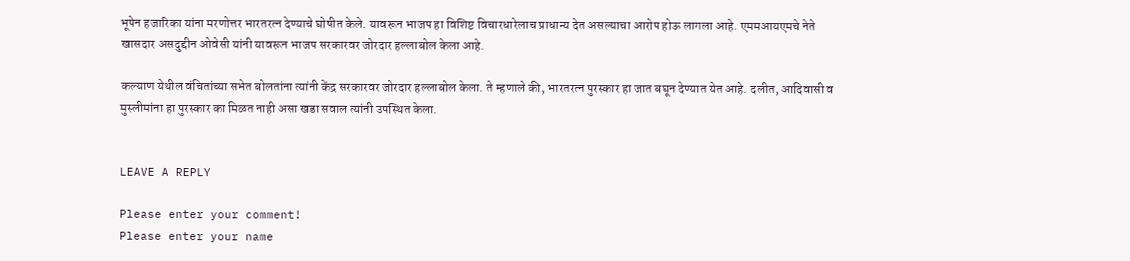भूपेन हजारिका यांना मरणोत्तर भारतरत्न देण्याचे घोषीत केले. यावरून भाजप हा विशिष्ट विचारधारेलाच प्राधान्य देत असल्याचा आरोप होऊ लागला आहे. एममआयएमचे नेते खासदार असदुद्दीन ओवेसी यांनी यावरून भाजप सरकारवर जोरदार हल्लाबोल केला आहे.

कल्याण येथील वंचितांच्या सभेत बोलतांना त्यांनी केंद्र सरकारवर जोरदार हल्लाबोल केला. ते म्हणाले की, भारतरत्न पुरस्कार हा जात बघून देण्यात येत आहे. दलीत, आदिवासी व मुस्लीमांना हा पुरस्कार का मिळत नाही असा खडा सवाल त्यांनी उपस्थित केला.


LEAVE A REPLY

Please enter your comment!
Please enter your name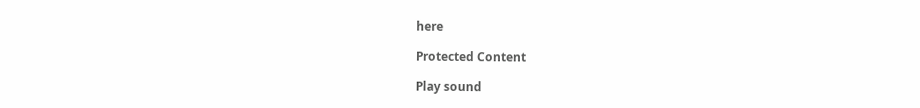here

Protected Content

Play sound